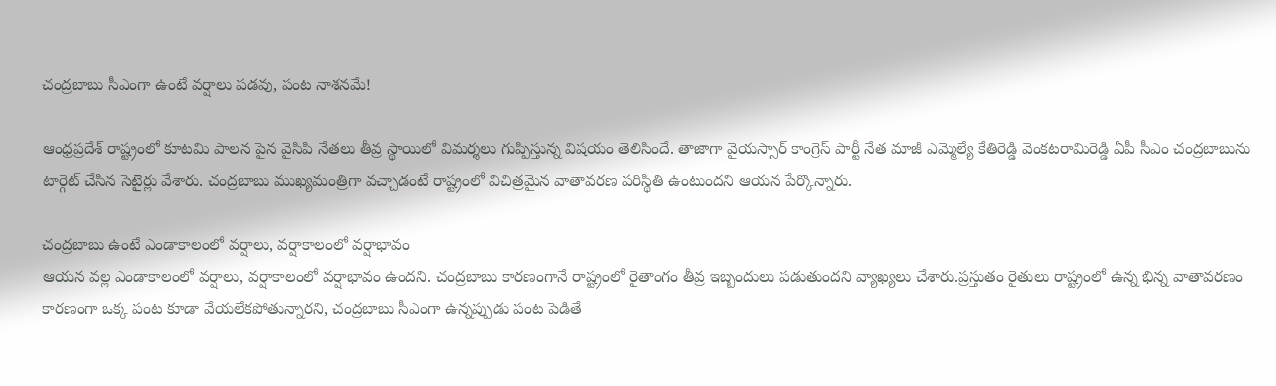చంద్రబాబు సీఎంగా ఉంటే వర్షాలు పడవు, పంట నాశనమే!

ఆంధ్రప్రదేశ్ రాష్ట్రంలో కూటమి పాలన పైన వైసిపి నేతలు తీవ్ర స్థాయిలో విమర్శలు గుప్పిస్తున్న విషయం తెలిసిందే. తాజాగా వైయస్సార్ కాంగ్రెస్ పార్టీ నేత మాజీ ఎమ్మెల్యే కేతిరెడ్డి వెంకటరామిరెడ్డి ఏపీ సీఎం చంద్రబాబును టార్గెట్ చేసిన సెటైర్లు వేశారు. చంద్రబాబు ముఖ్యమంత్రిగా వచ్చాడంటే రాష్ట్రంలో విచిత్రమైన వాతావరణ పరిస్థితి ఉంటుందని ఆయన పేర్కొన్నారు.

చంద్రబాబు ఉంటే ఎండాకాలంలో వర్షాలు, వర్షాకాలంలో వర్షాభావం
ఆయన వల్ల ఎండాకాలంలో వర్షాలు, వర్షాకాలంలో వర్షాభావం ఉందని. చంద్రబాబు కారణంగానే రాష్ట్రంలో రైతాంగం తీవ్ర ఇబ్బందులు పడుతుందని వ్యాఖ్యలు చేశారు.ప్రస్తుతం రైతులు రాష్ట్రంలో ఉన్న భిన్న వాతావరణం కారణంగా ఒక్క పంట కూడా వేయలేకపోతున్నారని, చంద్రబాబు సీఎంగా ఉన్నప్పుడు పంట పెడితే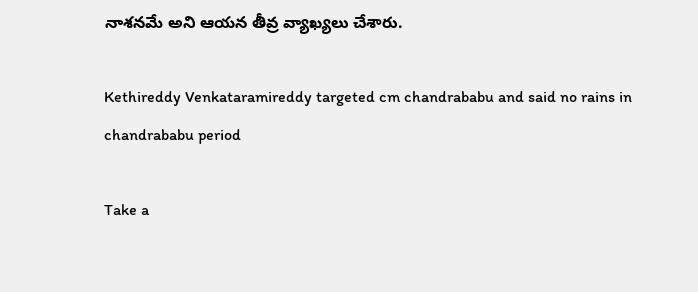నాశనమే అని ఆయన తీవ్ర వ్యాఖ్యలు చేశారు.

Kethireddy Venkataramireddy targeted cm chandrababu and said no rains in chandrababu period

Take a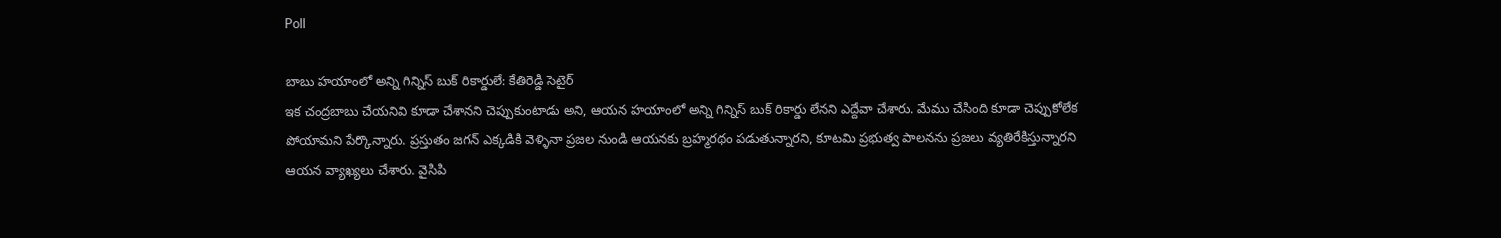Poll

బాబు హయాంలో అన్ని గిన్నిస్ బుక్ రికార్డులే: కేతిరెడ్డి సెటైర్
ఇక చంద్రబాబు చేయనివి కూడా చేశానని చెప్పుకుంటాడు అని, ఆయన హయాంలో అన్ని గిన్నిస్ బుక్ రికార్డు లేనని ఎద్దేవా చేశారు. మేము చేసింది కూడా చెప్పుకోలేక పోయామని పేర్కొన్నారు. ప్రస్తుతం జగన్ ఎక్కడికి వెళ్ళినా ప్రజల నుండి ఆయనకు బ్రహ్మరథం పడుతున్నారని, కూటమి ప్రభుత్వ పాలనను ప్రజలు వ్యతిరేకిస్తున్నారని ఆయన వ్యాఖ్యలు చేశారు. వైసిపి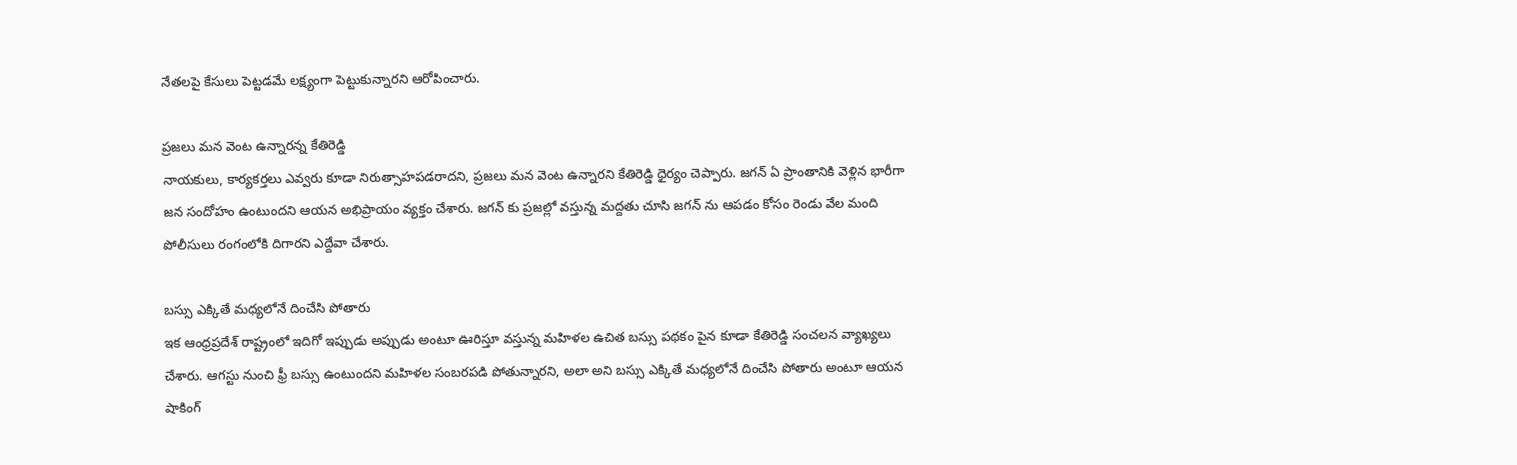నేతలపై కేసులు పెట్టడమే లక్ష్యంగా పెట్టుకున్నారని ఆరోపించారు.

ప్రజలు మన వెంట ఉన్నారన్న కేతిరెడ్డి
నాయకులు, కార్యకర్తలు ఎవ్వరు కూడా నిరుత్సాహపడరాదని, ప్రజలు మన వెంట ఉన్నారని కేతిరెడ్డి ధైర్యం చెప్పారు. జగన్ ఏ ప్రాంతానికి వెళ్లిన భారీగా జన సందోహం ఉంటుందని ఆయన అభిప్రాయం వ్యక్తం చేశారు. జగన్ కు ప్రజల్లో వస్తున్న మద్దతు చూసి జగన్ ను ఆపడం కోసం రెండు వేల మంది పోలీసులు రంగంలోకి దిగారని ఎద్దేవా చేశారు.

బస్సు ఎక్కితే మధ్యలోనే దించేసి పోతారు
ఇక ఆంధ్రప్రదేశ్ రాష్ట్రంలో ఇదిగో ఇప్పుడు అప్పుడు అంటూ ఊరిస్తూ వస్తున్న మహిళల ఉచిత బస్సు పథకం పైన కూడా కేతిరెడ్డి సంచలన వ్యాఖ్యలు చేశారు. ఆగస్టు నుంచి ఫ్రీ బస్సు ఉంటుందని మహిళల సంబరపడి పోతున్నారని, అలా అని బస్సు ఎక్కితే మధ్యలోనే దించేసి పోతారు అంటూ ఆయన షాకింగ్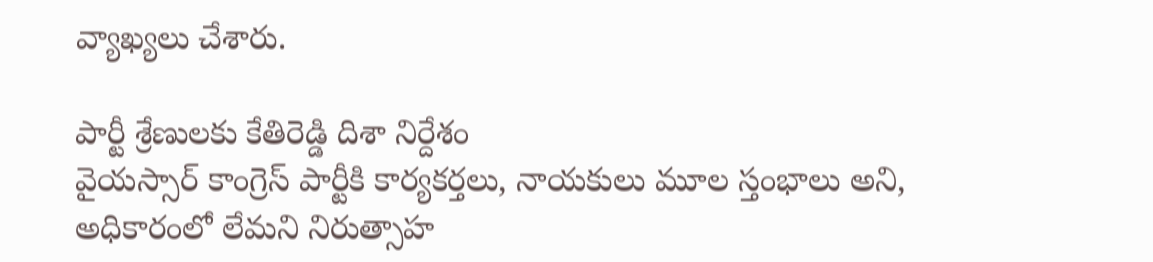వ్యాఖ్యలు చేశారు.

పార్టీ శ్రేణులకు కేతిరెడ్డి దిశా నిర్దేశం
వైయస్సార్ కాంగ్రెస్ పార్టీకి కార్యకర్తలు, నాయకులు మూల స్తంభాలు అని, అధికారంలో లేమని నిరుత్సాహ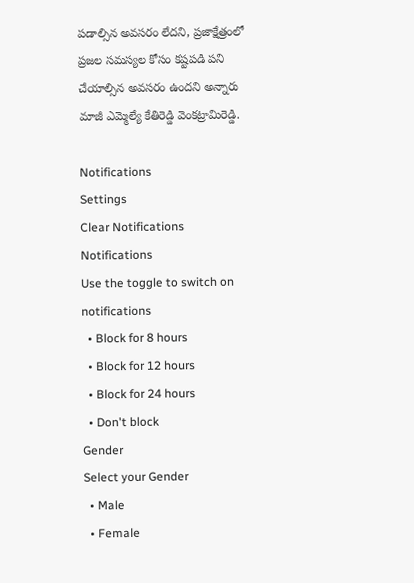పడాల్సిన అవసరం లేదని, ప్రజాక్షేత్రంలో ప్రజల సమస్యల కోసం కష్టపడి పని చేయాల్సిన అవసరం ఉందని అన్నారు మాజీ ఎమ్మెల్యే కేతిరెడ్డి వెంకట్రామిరెడ్డి.

Notifications
Settings
Clear Notifications
Notifications
Use the toggle to switch on notifications
  • Block for 8 hours
  • Block for 12 hours
  • Block for 24 hours
  • Don't block
Gender
Select your Gender
  • Male
  • Female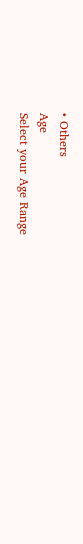• Others
Age
Select your Age Range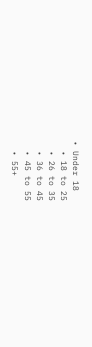• Under 18
  • 18 to 25
  • 26 to 35
  • 36 to 45
  • 45 to 55
  • 55+